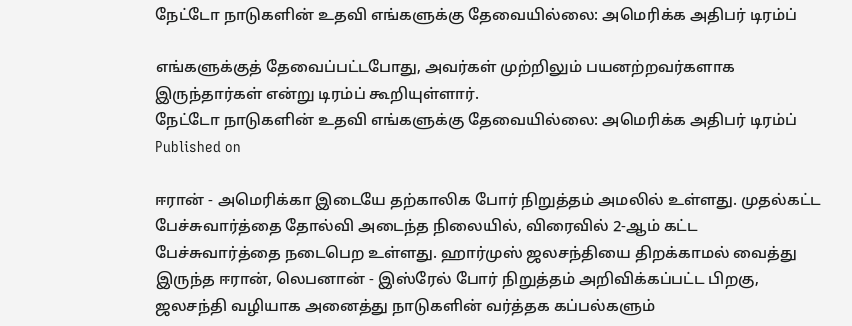நேட்டோ நாடுகளின் உதவி எங்களுக்கு தேவையில்லை: அமெரிக்க அதிபர் டிரம்ப்

எங்களுக்குத் தேவைப்பட்டபோது, அவர்கள் முற்றிலும் பயனற்றவர்களாக இருந்தார்கள் என்று டிரம்ப் கூறியுள்ளார்.
நேட்டோ நாடுகளின் உதவி எங்களுக்கு தேவையில்லை: அமெரிக்க அதிபர் டிரம்ப்
Published on

ஈரான் - அமெரிக்கா இடையே தற்காலிக போர் நிறுத்தம் அமலில் உள்ளது. முதல்கட்ட பேச்சுவார்த்தை தோல்வி அடைந்த நிலையில், விரைவில் 2-ஆம் கட்ட பேச்சுவார்த்தை நடைபெற உள்ளது. ஹார்முஸ் ஜலசந்தியை திறக்காமல் வைத்து இருந்த ஈரான், லெபனான் - இஸ்ரேல் போர் நிறுத்தம் அறிவிக்கப்பட்ட பிறகு, ஜலசந்தி வழியாக அனைத்து நாடுகளின் வர்த்தக கப்பல்களும்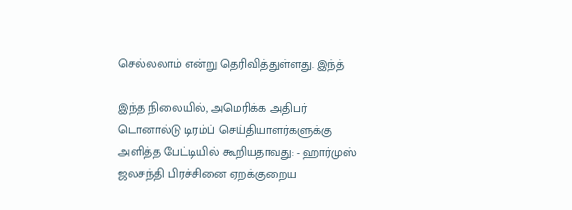செல்லலாம் என்று தெரிவித்துள்ளது. இந்த்

இந்த நிலையில், அமெரிக்க அதிபர் டொனால்டு டிரம்ப் செய்தியாளர்களுக்கு அளித்த பேட்டியில் கூறியதாவது: - ஹார்முஸ் ஜலசந்தி பிரச்சினை ஏறக்குறைய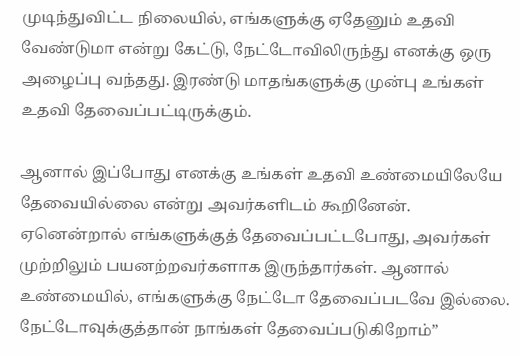முடிந்துவிட்ட நிலையில், எங்களுக்கு ஏதேனும் உதவி வேண்டுமா என்று கேட்டு, நேட்டோவிலிருந்து எனக்கு ஒரு அழைப்பு வந்தது. இரண்டு மாதங்களுக்கு முன்பு உங்கள் உதவி தேவைப்பட்டிருக்கும்.

ஆனால் இப்போது எனக்கு உங்கள் உதவி உண்மையிலேயே தேவையில்லை என்று அவர்களிடம் கூறினேன். ஏனென்றால் எங்களுக்குத் தேவைப்பட்டபோது, அவர்கள் முற்றிலும் பயனற்றவர்களாக இருந்தார்கள். ஆனால் உண்மையில், எங்களுக்கு நேட்டோ தேவைப்படவே இல்லை. நேட்டோவுக்குத்தான் நாங்கள் தேவைப்படுகிறோம்”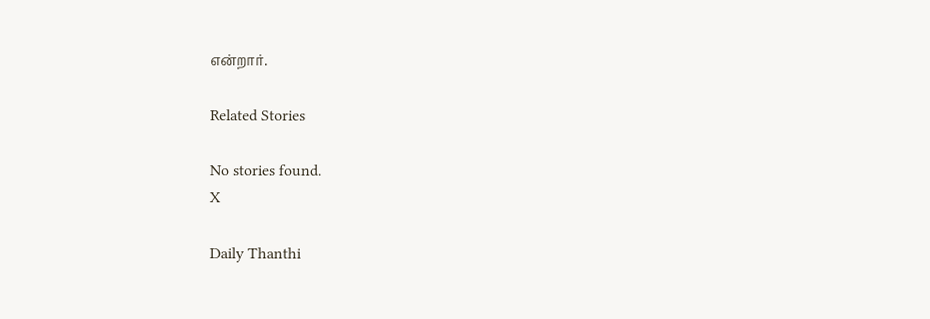என்றார்.

Related Stories

No stories found.
X

Daily Thanthi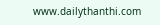www.dailythanthi.com